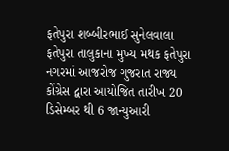ફતેપુરા શબ્બીરભાઈ સુનેલવાલા
ફતેપુરા તાલુકાના મુખ્ય મથક ફતેપુરા નગરમાં આજરોજ ગુજરાત રાજ્ય કોંગ્રેસ દ્વારા આયોજિત તારીખ 20 ડિસેમ્બર થી 6 જાન્યુઆરી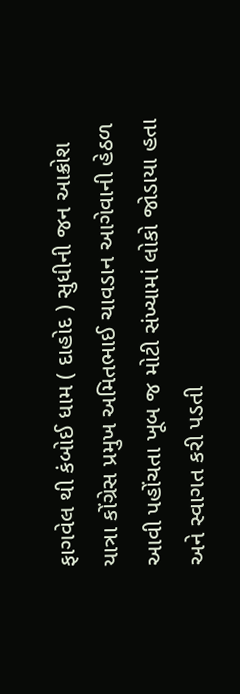ફાગવેલ થી કંબોઈ ધામ ( દાહોદ ) સુધીની જન આક્રોશ યાત્રા કોંગ્રેસ પ્રમુખ અમિતભાઈ ચાવડાન આગેવાની હેઠળ આવી પહોંચતા ખૂબ જ મોટી સંખ્યામાં લોકો જોડાયા હતા અને સ્વાગત કરી પડતી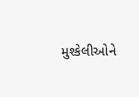મુશ્કેલીઓને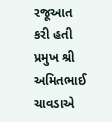રજૂઆત કરી હતી પ્રમુખ શ્રી અમિતભાઈ ચાવડાએ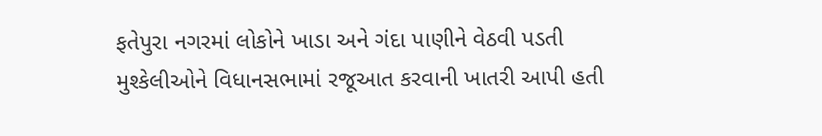ફતેપુરા નગરમાં લોકોને ખાડા અને ગંદા પાણીને વેઠવી પડતી મુશ્કેલીઓને વિધાનસભામાં રજૂઆત કરવાની ખાતરી આપી હતી